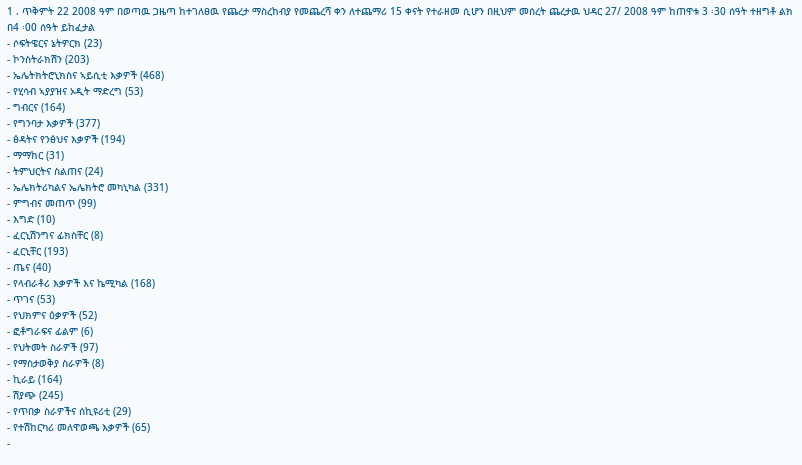1 . ጥቅምት 22 2008 ዓም በወጣዉ ጋዜጣ ከተገለፀዉ የጨረታ ማስረከብያ የመጨረሻ ቀን ለተጨማሪ 15 ቀናት የተራዘመ ሲሆን በዚህም መሰረት ጨረታዉ ህዳር 27/ 2008 ዓም ከጠዋቱ 3 ፡30 ሰዓት ተዘግቶ ልክ በ4 ፡00 ሰዓት ይከፈታል
- ሶፍትዌርና ኔትዎርክ (23)
- ኮንስትራክሽን (203)
- ኤሌትክትሮኒክስና ኣይሲቲ እቃዎች (468)
- የሂሳብ ኣያያዝና ኦዲት ማድረግ (53)
- ግብርና (164)
- የግንባታ እቃዎች (377)
- ፅዳትና የንፅህና እቃዎች (194)
- ማማከር (31)
- ትምህርትና ስልጠና (24)
- ኤሌክትሪካልና ኤሌክትሮ መካኒካል (331)
- ምግብና መጠጥ (99)
- እግድ (10)
- ፈርኒሽንግና ፊክስቸር (8)
- ፈርኒቸር (193)
- ጤና (40)
- የላብራቶሪ እቃዎች እና ኬሚካል (168)
- ጥገና (53)
- የህክምና ዕቃዎች (52)
- ፎቶግራፍና ፊልም (6)
- የህትመት ስራዎች (97)
- የማስታወቅያ ስራዎች (8)
- ኪራይ (164)
- ሽያጭ (245)
- የጥበቃ ስራዎችና ሰኪዩሪቲ (29)
- የተሽከርካሪ መለዋወጫ እቃዎች (65)
-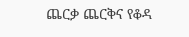ጨርቃ ጨርቅና የቆዳ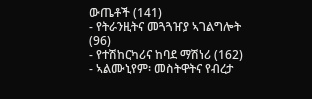ውጤቶች (141)
- የትራንዚትና መጓጓዠያ ኣገልግሎት (96)
- የተሽከርካሪና ከባደ ማሽነሪ (162)
- ኣልሙኒየም፡ መስትዋትና የብረታ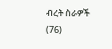ብረት ስራዎች (76)